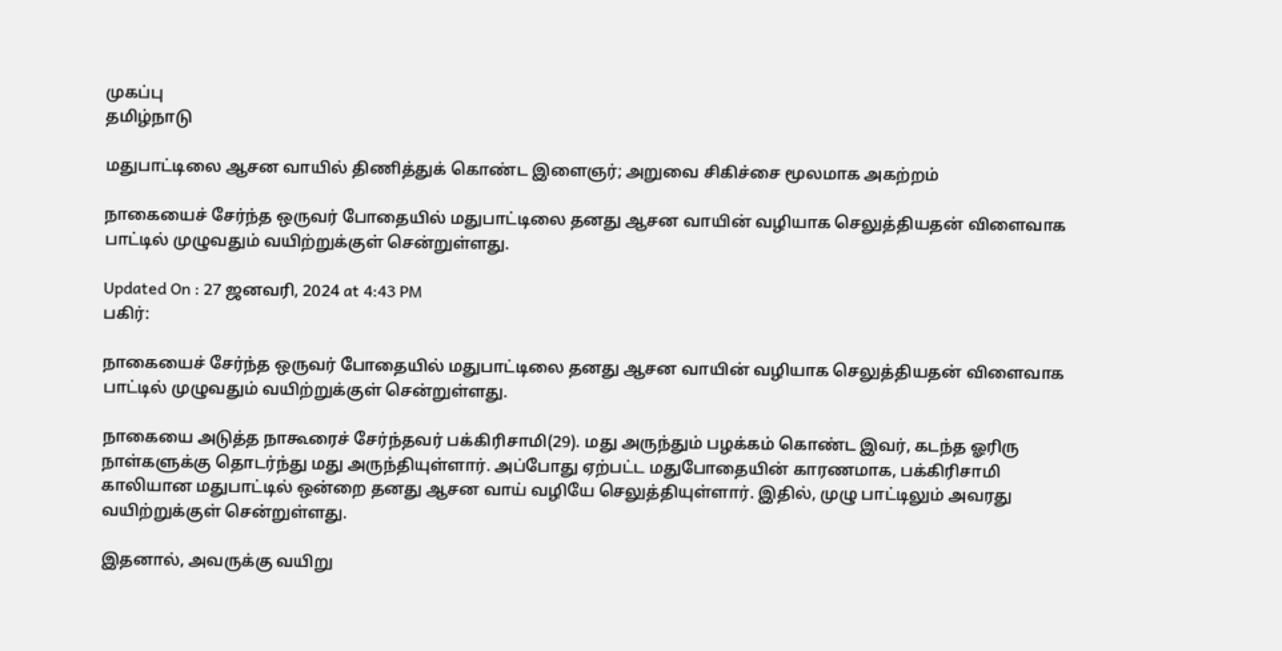முகப்பு
தமிழ்நாடு

மதுபாட்டிலை ஆசன வாயில் திணித்துக் கொண்ட இளைஞர்; அறுவை சிகிச்சை மூலமாக அகற்றம்

நாகையைச் சேர்ந்த ஒருவர் போதையில் மதுபாட்டிலை தனது ஆசன வாயின் வழியாக செலுத்தியதன் விளைவாக பாட்டில் முழுவதும் வயிற்றுக்குள் சென்றுள்ளது.

Updated On : 27 ஜனவரி, 2024 at 4:43 PM
பகிர்:

நாகையைச் சேர்ந்த ஒருவர் போதையில் மதுபாட்டிலை தனது ஆசன வாயின் வழியாக செலுத்தியதன் விளைவாக பாட்டில் முழுவதும் வயிற்றுக்குள் சென்றுள்ளது.

நாகையை அடுத்த நாகூரைச் சேர்ந்தவர் பக்கிரிசாமி(29). மது அருந்தும் பழக்கம் கொண்ட இவர், கடந்த ஓரிரு நாள்களுக்கு தொடர்ந்து மது அருந்தியுள்ளார். அப்போது ஏற்பட்ட மதுபோதையின் காரணமாக, பக்கிரிசாமி காலியான மதுபாட்டில் ஒன்றை தனது ஆசன வாய் வழியே செலுத்தியுள்ளார். இதில், முழு பாட்டிலும் அவரது வயிற்றுக்குள் சென்றுள்ளது.

இதனால், அவருக்கு வயிறு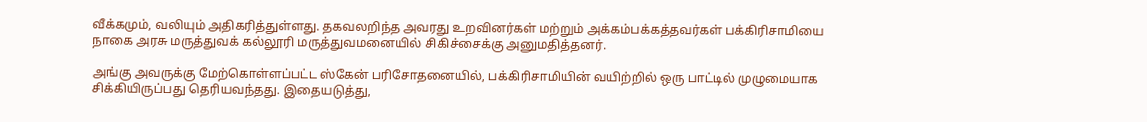வீக்கமும், வலியும் அதிகரித்துள்ளது. தகவலறிந்த அவரது உறவினர்கள் மற்றும் அக்கம்பக்கத்தவர்கள் பக்கிரிசாமியை நாகை அரசு மருத்துவக் கல்லூரி மருத்துவமனையில் சிகிச்சைக்கு அனுமதித்தனர்.

அங்கு அவருக்கு மேற்கொள்ளப்பட்ட ஸ்கேன் பரிசோதனையில், பக்கிரிசாமியின் வயிற்றில் ஒரு பாட்டில் முழுமையாக சிக்கியிருப்பது தெரியவந்தது. இதையடுத்து,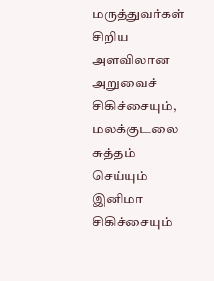மருத்துவர்கள் சிறிய அளவிலான அறுவைச் சிகிச்சையும், மலக்குடலை சுத்தம் செய்யும் இனிமா சிகிச்சையும்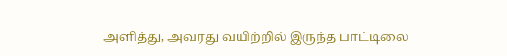அளித்து, அவரது வயிற்றில் இருந்த பாட்டிலை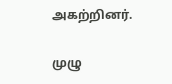அகற்றினர்.

முழு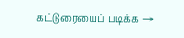கட்டுரையைப் படிக்க →